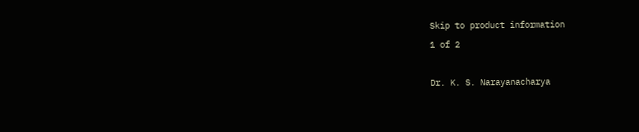Skip to product information
1 of 2

Dr. K. S. Narayanacharya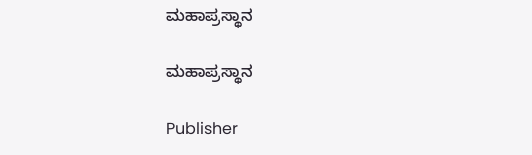ಮಹಾಪ್ರಸ್ಥಾನ

ಮಹಾಪ್ರಸ್ಥಾನ

Publisher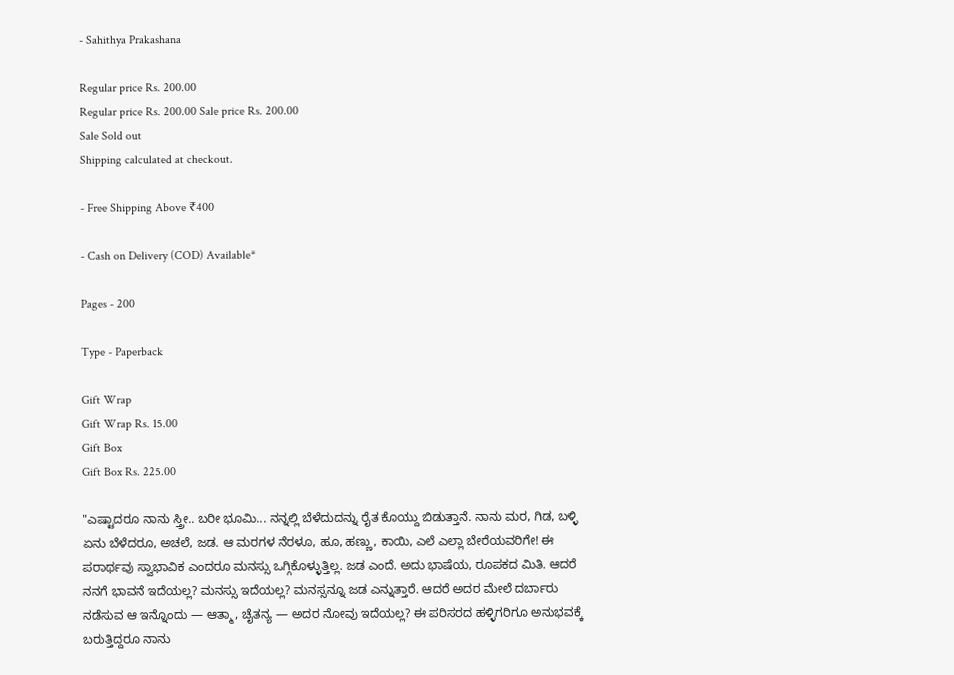- Sahithya Prakashana

Regular price Rs. 200.00
Regular price Rs. 200.00 Sale price Rs. 200.00
Sale Sold out
Shipping calculated at checkout.

- Free Shipping Above ₹400

- Cash on Delivery (COD) Available*

Pages - 200

Type - Paperback

Gift Wrap
Gift Wrap Rs. 15.00
Gift Box
Gift Box Rs. 225.00

"ಎಷ್ಟಾದರೂ ನಾನು ಸ್ತ್ರೀ.. ಬರೀ ಭೂಮಿ... ನನ್ನಲ್ಲಿ ಬೆಳೆದುದನ್ನು ರೈತ ಕೊಯ್ದು ಬಿಡುತ್ತಾನೆ. ನಾನು ಮರ, ಗಿಡ, ಬಳ್ಳಿ ಏನು ಬೆಳೆದರೂ, ಅಚಲೆ, ಜಡ. ಆ ಮರಗಳ ನೆರಳೂ, ಹೂ, ಹಣ್ಣು, ಕಾಯಿ, ಎಲೆ ಎಲ್ಲಾ ಬೇರೆಯವರಿಗೇ! ಈ ಪರಾರ್ಥವು ಸ್ವಾಭಾವಿಕ ಎಂದರೂ ಮನಸ್ಸು ಒಗ್ಗಿಕೊಳ್ಳುತ್ತಿಲ್ಲ. ಜಡ ಎಂದೆ. ಅದು ಭಾಷೆಯ, ರೂಪಕದ ಮಿತಿ. ಆದರೆ ನನಗೆ ಭಾವನೆ ಇದೆಯಲ್ಲ? ಮನಸ್ಸು ಇದೆಯಲ್ಲ? ಮನಸ್ಸನ್ನೂ ಜಡ ಎನ್ನುತ್ತಾರೆ. ಆದರೆ ಅದರ ಮೇಲೆ ದರ್ಬಾರು ನಡೆಸುವ ಆ ಇನ್ನೊಂದು — ಆತ್ಮಾ, ಚೈತನ್ಯ — ಅದರ ನೋವು ಇದೆಯಲ್ಲ? ಈ ಪರಿಸರದ ಹಳ್ಳಿಗರಿಗೂ ಅನುಭವಕ್ಕೆ ಬರುತ್ತಿದ್ದರೂ ನಾನು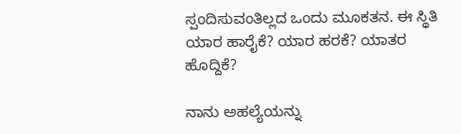ಸ್ಪಂದಿಸುವಂತಿಲ್ಲದ ಒಂದು ಮೂಕತನ. ಈ ಸ್ಥಿತಿ ಯಾರ ಹಾರೈಕೆ? ಯಾರ ಹರಕೆ? ಯಾತರ ಹೊದ್ದಿಕೆ?

ನಾನು ಅಹಲ್ಯೆಯನ್ನು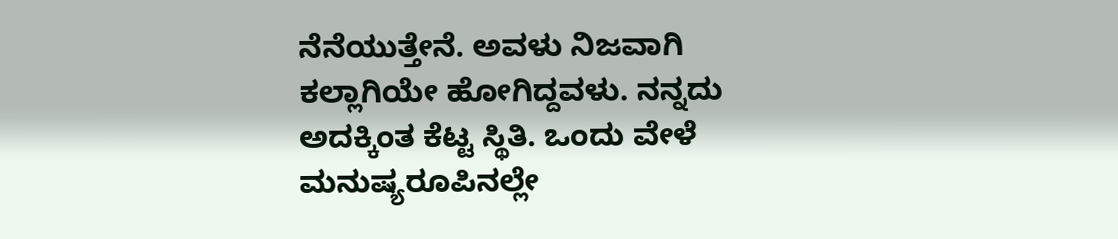ನೆನೆಯುತ್ತೇನೆ. ಅವಳು ನಿಜವಾಗಿ ಕಲ್ಲಾಗಿಯೇ ಹೋಗಿದ್ದವಳು. ನನ್ನದು ಅದಕ್ಕಿಂತ ಕೆಟ್ಟ ಸ್ಥಿತಿ. ಒಂದು ವೇಳೆ ಮನುಷ್ಯರೂಪಿನಲ್ಲೇ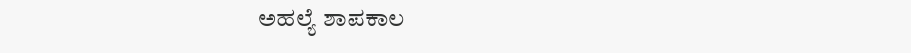ಅಹಲ್ಯೆ ಶಾಪಕಾಲ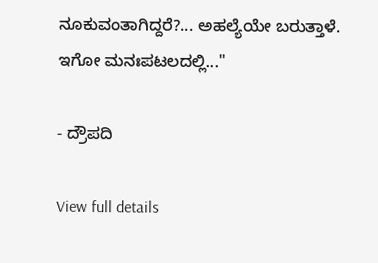ನೂಕುವಂತಾಗಿದ್ದರೆ?... ಅಹಲ್ಯೆಯೇ ಬರುತ್ತಾಳೆ. ಇಗೋ ಮನಃಪಟಲದಲ್ಲಿ..."

- ದ್ರೌಪದಿ

View full details